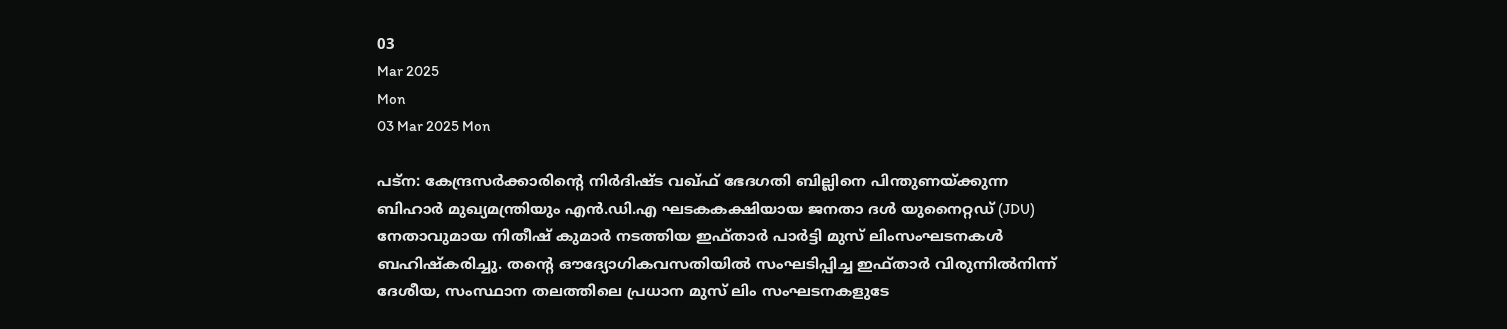03
Mar 2025
Mon
03 Mar 2025 Mon

പട്‌ന: കേന്ദ്രസര്‍ക്കാരിന്റെ നിർദിഷ്ട വഖ്ഫ് ഭേദഗതി ബില്ലിനെ പിന്തുണയ്ക്കുന്ന ബിഹാര്‍ മുഖ്യമന്ത്രിയും എന്‍.ഡി.എ ഘടകകക്ഷിയായ ജനതാ ദൾ യുനൈറ്റഡ് (JDU) നേതാവുമായ നിതീഷ് കുമാർ നടത്തിയ ഇഫ്താര്‍ പാര്‍ട്ടി മുസ് ലിംസംഘടനകൾ ബഹിഷ്‌കരിച്ചു. തന്റെ ഔദ്യോഗികവസതിയില്‍ സംഘടിപ്പിച്ച ഇഫ്താര്‍ വിരുന്നില്‍നിന്ന് ദേശീയ, സംസ്ഥാന തലത്തിലെ പ്രധാന മുസ് ലിം സംഘടനകളുടേ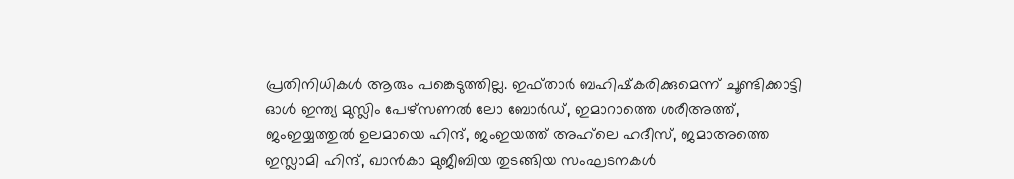പ്രതിനിധികൾ ആരും പങ്കെടുത്തില്ല. ഇഫ്താര്‍ ബഹിഷ്‌കരിക്കുമെന്ന് ചൂണ്ടിക്കാട്ടി ഓള്‍ ഇന്ത്യ മുസ്ലിം പേഴ്‌സണല്‍ ലോ ബോര്‍ഡ്, ഇമാറാത്തെ ശരീഅത്ത്, ജംഇയ്യത്തുല്‍ ഉലമായെ ഹിന്ദ്, ജംഇയത്ത് അഹ്‌ലെ ഹദീസ്, ജമാഅത്തെ ഇസ്ലാമി ഹിന്ദ്, ഖാന്‍കാ മുജീബിയ തുടങ്ങിയ സംഘടനകള്‍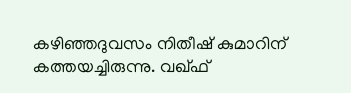കഴിഞ്ഞദുവസം നിതീഷ് കുമാറിന് കത്തയച്ചിരുന്നു. വഖ്ഫ്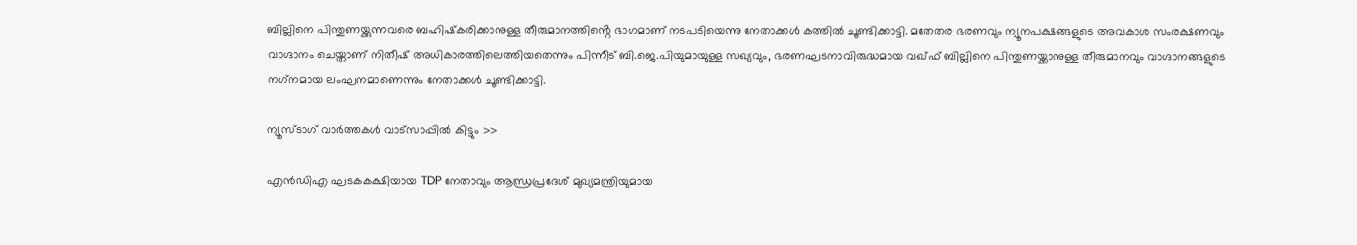ബില്ലിനെ പിന്തുണയ്ക്കുന്നവരെ ബഹിഷ്‌കരിക്കാനുള്ള തീരുമാനത്തിൻ്റെ ഭാഗമാണ് നടപടിയെന്നു നേതാക്കൾ കത്തിൽ ചൂണ്ടിക്കാട്ടി. മതേതര ഭരണവും ന്യൂനപക്ഷങ്ങളുടെ അവകാശ സംരക്ഷണവും വാഗ്ദാനം ചെയ്താണ് നിതീഷ് അധികാരത്തിലെത്തിയതെന്നും പിന്നീട് ബി.ജെ.പിയുമായുള്ള സഖ്യവും, ഭരണഘടനാവിരുദ്ധമായ വഖ്ഫ് ബില്ലിനെ പിന്തുണയ്ക്കാനുള്ള തീരുമാനവും വാഗ്ദാനങ്ങളുടെ നഗ്‌നമായ ലംഘനമാണെന്നും നേതാക്കൾ ചൂണ്ടിക്കാട്ടി.

ന്യൂസ്ടാഗ് വാര്‍ത്തകള്‍ വാട്‌സാപ്പില്‍ കിട്ടും >>

എൻഡിഎ ഘടകകക്ഷിയായ TDP നേതാവും ആന്ധ്രപ്രദേശ് മുഖ്യമന്ത്രിയുമായ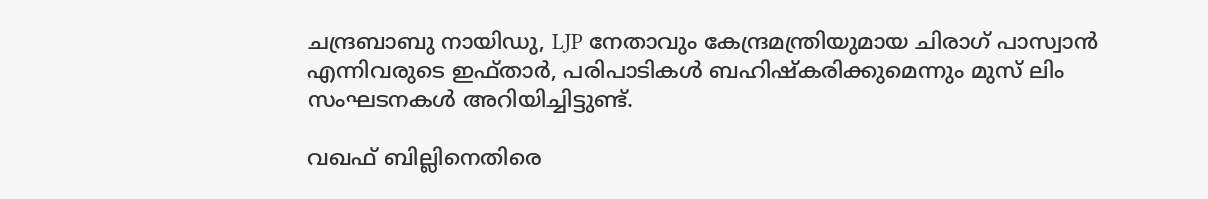ചന്ദ്രബാബു നായിഡു, LJP നേതാവും കേന്ദ്രമന്ത്രിയുമായ ചിരാഗ് പാസ്വാന്‍ എന്നിവരുടെ ഇഫ്താര്‍, പരിപാടികള്‍ ബഹിഷ്‌കരിക്കുമെന്നും മുസ് ലിം സംഘടനകള്‍ അറിയിച്ചിട്ടുണ്ട്.

വഖഫ് ബില്ലിനെതിരെ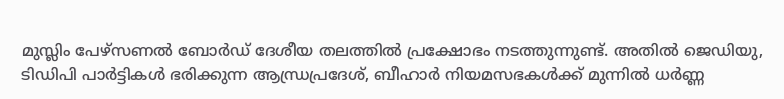മുസ്ലിം പേഴ്സണൽ ബോർഡ് ദേശീയ തലത്തിൽ പ്രക്ഷോഭം നടത്തുന്നുണ്ട്. അതിൽ ജെഡിയു, ടിഡിപി പാർട്ടികൾ ഭരിക്കുന്ന ആന്ധ്രപ്രദേശ്, ബീഹാർ നിയമസഭകൾക്ക് മുന്നിൽ ധർണ്ണ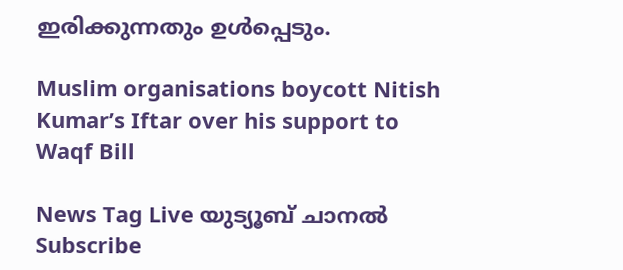ഇരിക്കുന്നതും ഉൾപ്പെടും.

Muslim organisations boycott Nitish Kumar’s Iftar over his support to Waqf Bill

News Tag Live യുട്യൂബ് ചാനല്‍ Subscribe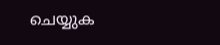ചെയ്യുക